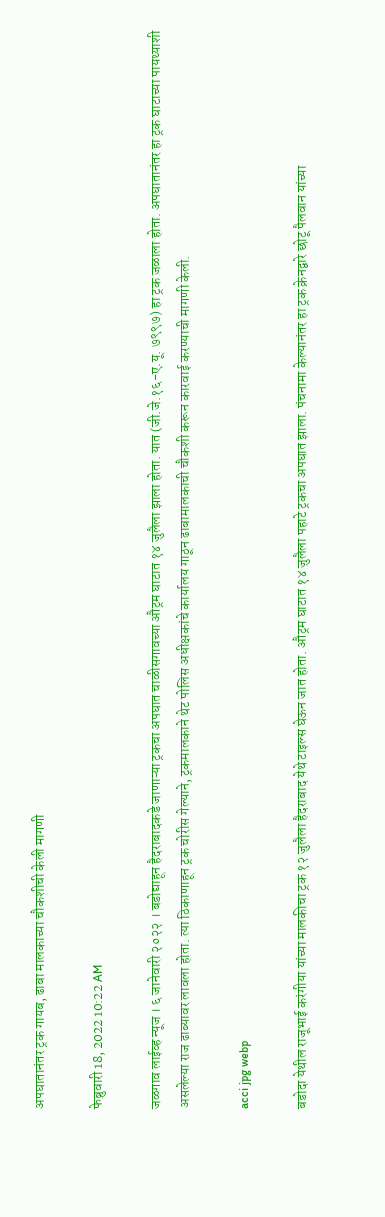अपघातानंतर ट्रक गायब, ढाबा मालकाच्या चौकशीची केली मागणी

फेब्रुवारी 18, 2022 10:22 AM

जळगाव लाईव्ह न्यूज । ६ जानेवारी २०२२ । बडोद्याहून हैदराबादकडे जाणाऱ्या ट्रकचा अपघात चाळीसगावच्या औट्रम घाटात १४ जुलैला झाला होता. यात (जी.जे.१६-ए.यू. ७९९७) हा ट्रक जळाला होता. अपघातानंतर हा ट्रक घाटाच्या पायथ्याशी असलेल्या राज ढाब्यावर लावला होता. त्या ठिकाणाहून ट्रक चोरीस गेल्याने, ट्रकमालकाने थेट पोलिस अधीक्षकांचे कार्यालय गाठून ढाबामालकाची चौकशी करून कारवाई करण्याची मागणी केली.

acci jpg webp

बडोदा येथील राजूभाई करंगीया यांच्या मालकीचा ट्रक १२ जुलैला हैदराबाद येथे टाइल्स घेऊन जात होता. औट्रम घाटात १४ जुलैला पहाटे ट्रकचा अपघात झाला. पंचनामा केल्यानंतर हा ट्रक क्रेनद्वारे छोटू पैलवान यांच्या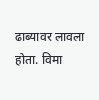ढाब्यावर लावला होता. विमा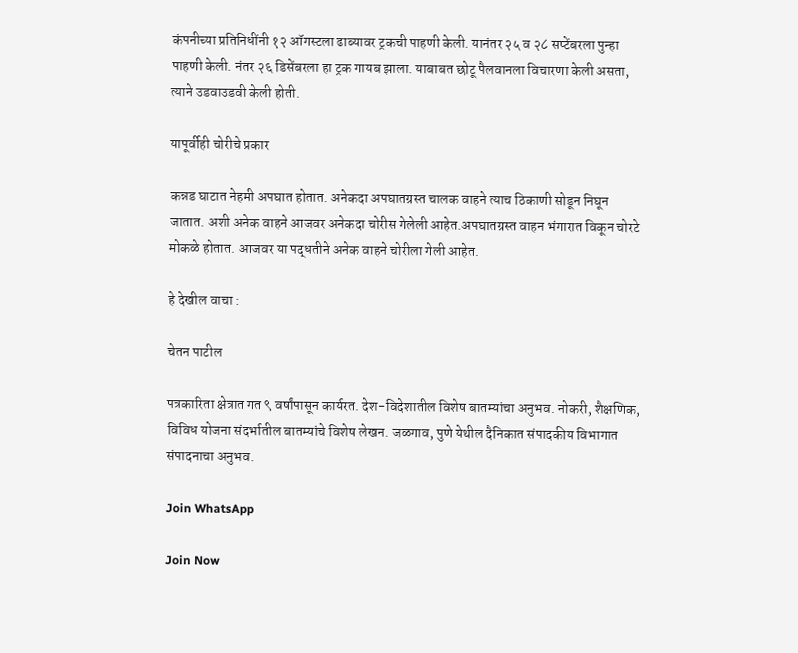कंपनीच्या प्रतिनिधींनी १२ ऑगस्टला ढाब्यावर ट्रकची पाहणी केली. यानंतर २५ व २८ सप्टेंबरला पुन्हा पाहणी केली. नंतर २६ डिसेंबरला हा ट्रक गायब झाला. याबाबत छोटू पैलवानला विचारणा केली असता, त्याने उडवाउडवी केली होती.

यापूर्वीही चोरीचे प्रकार

कन्नड घाटात नेहमी अपघात होतात. अनेकदा अपघातग्रस्त चालक वाहने त्याच ठिकाणी सोडून निघून जातात. अशी अनेक वाहने आजवर अनेकदा चोरीस गेलेली आहेत.अपघातग्रस्त वाहन भंगारात विकून चोरटे मोकळे होतात. आजवर या पद्धतीने अनेक वाहने चोरीला गेली आहेत.

हे देखील वाचा :

चेतन पाटील

पत्रकारिता क्षेत्रात गत ९ वर्षांपासून कार्यरत. देश-विदेशातील विशेष बातम्यांचा अनुभव. नोकरी, शैक्षणिक, विविध योजना संदर्भातील बातम्यांचे विशेष लेखन. जळगाव, पुणे येथील दैनिकात संपादकीय विभागात संपादनाचा अनुभव.

Join WhatsApp

Join Now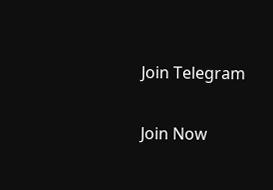Join Telegram

Join Now